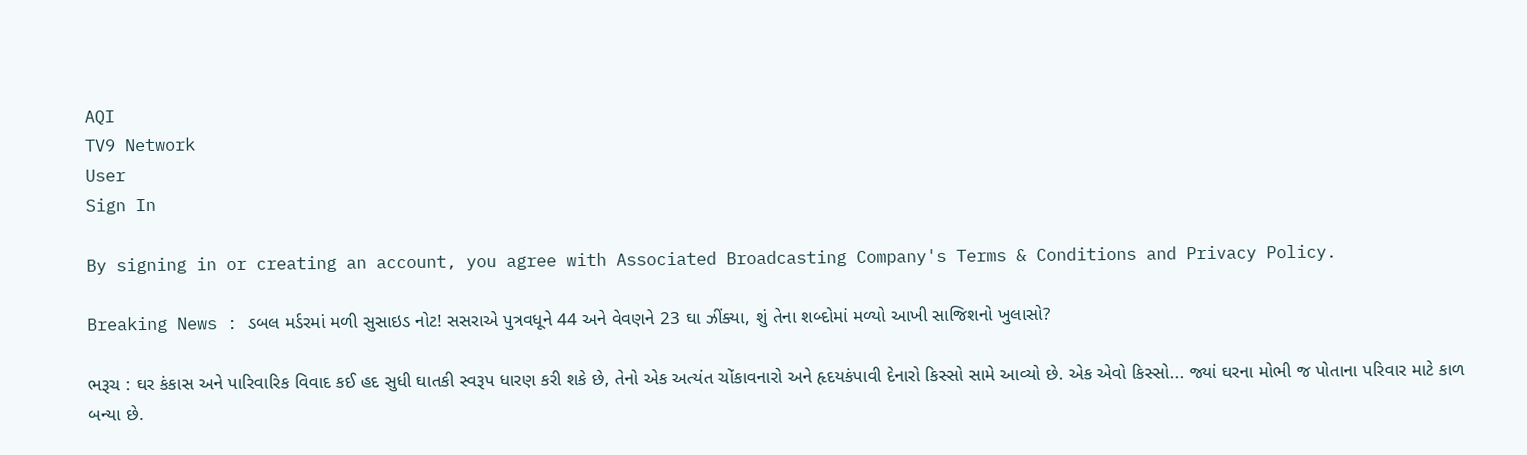AQI
TV9 Network
User
Sign In

By signing in or creating an account, you agree with Associated Broadcasting Company's Terms & Conditions and Privacy Policy.

Breaking News : ડબલ મર્ડરમાં મળી સુસાઇડ નોટ! સસરાએ પુત્રવધૂને 44 અને વેવણને 23 ઘા ઝીંક્યા, શું તેના શબ્દોમાં મળ્યો આખી સાજિશનો ખુલાસો?

ભરૂચ : ઘર કંકાસ અને પારિવારિક વિવાદ કઈ હદ સુધી ઘાતકી સ્વરૂપ ધારણ કરી શકે છે, તેનો એક અત્યંત ચોંકાવનારો અને હૃદયકંપાવી દેનારો કિસ્સો સામે આવ્યો છે. એક એવો કિસ્સો... જ્યાં ઘરના મોભી જ પોતાના પરિવાર માટે કાળ બન્યા છે.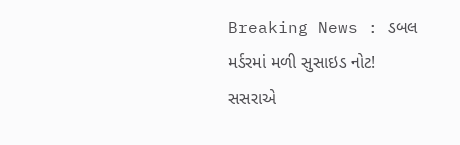Breaking News : ડબલ મર્ડરમાં મળી સુસાઇડ નોટ! સસરાએ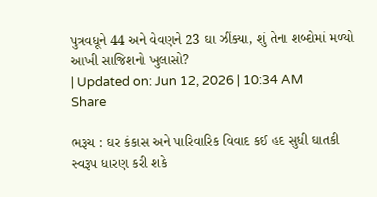પુત્રવધૂને 44 અને વેવણને 23 ઘા ઝીંક્યા, શું તેના શબ્દોમાં મળ્યો આખી સાજિશનો ખુલાસો?
| Updated on: Jun 12, 2026 | 10:34 AM
Share

ભરૂચ : ઘર કંકાસ અને પારિવારિક વિવાદ કઈ હદ સુધી ઘાતકી સ્વરૂપ ધારણ કરી શકે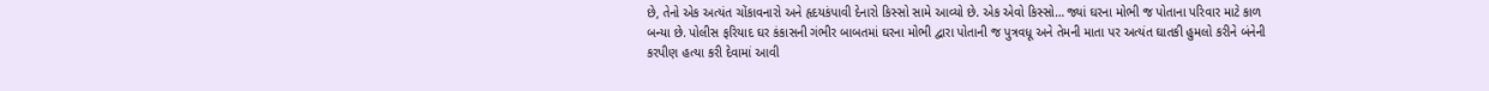છે, તેનો એક અત્યંત ચોંકાવનારો અને હૃદયકંપાવી દેનારો કિસ્સો સામે આવ્યો છે. એક એવો કિસ્સો… જ્યાં ઘરના મોભી જ પોતાના પરિવાર માટે કાળ બન્યા છે. પોલીસ ફરિયાદ ઘર કંકાસની ગંભીર બાબતમાં ઘરના મોભી દ્વારા પોતાની જ પુત્રવધૂ અને તેમની માતા પર અત્યંત ઘાતકી હુમલો કરીને બંનેની કરપીણ હત્યા કરી દેવામાં આવી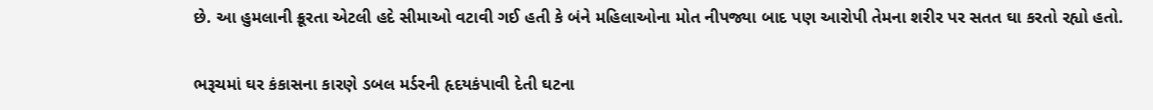છે. આ હુમલાની ક્રૂરતા એટલી હદે સીમાઓ વટાવી ગઈ હતી કે બંને મહિલાઓના મોત નીપજ્યા બાદ પણ આરોપી તેમના શરીર પર સતત ઘા કરતો રહ્યો હતો.

ભરૂચમાં ઘર કંકાસના કારણે ડબલ મર્ડરની હૃદયકંપાવી દેતી ઘટના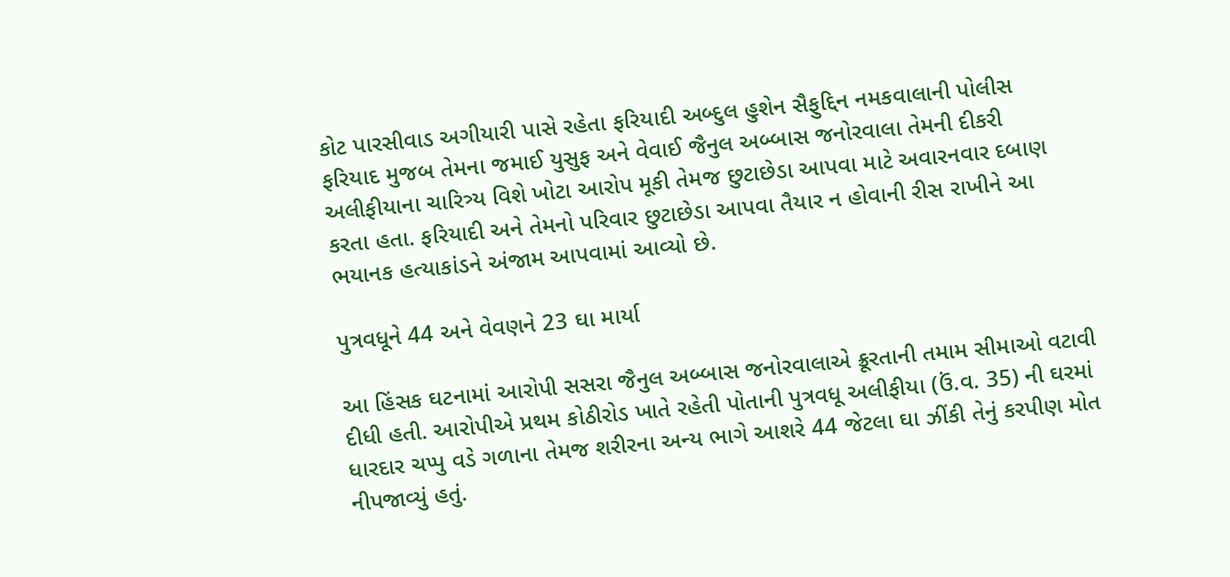કોટ પારસીવાડ અગીયારી પાસે રહેતા ફરિયાદી અબ્દુલ હુશેન સૈફુદ્દિન નમકવાલાની પોલીસ ફરિયાદ મુજબ તેમના જમાઈ યુસુફ અને વેવાઈ જૈનુલ અબ્બાસ જનોરવાલા તેમની દીકરી અલીફીયાના ચારિત્ર્ય વિશે ખોટા આરોપ મૂકી તેમજ છુટાછેડા આપવા માટે અવારનવાર દબાણ કરતા હતા. ફરિયાદી અને તેમનો પરિવાર છુટાછેડા આપવા તૈયાર ન હોવાની રીસ રાખીને આ ભયાનક હત્યાકાંડને અંજામ આપવામાં આવ્યો છે.

પુત્રવધૂને 44 અને વેવણને 23 ઘા માર્યા

આ હિંસક ઘટનામાં આરોપી સસરા જૈનુલ અબ્બાસ જનોરવાલાએ ક્રૂરતાની તમામ સીમાઓ વટાવી દીધી હતી. આરોપીએ પ્રથમ કોઠીરોડ ખાતે રહેતી પોતાની પુત્રવધૂ અલીફીયા (ઉં.વ. 35) ની ઘરમાં ધારદાર ચપ્પુ વડે ગળાના તેમજ શરીરના અન્ય ભાગે આશરે 44 જેટલા ઘા ઝીંકી તેનું કરપીણ મોત નીપજાવ્યું હતું.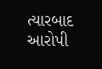ત્યારબાદ આરોપી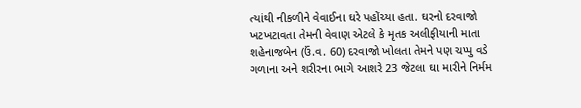ત્યાંથી નીકળીને વેવાઈના ઘરે પહોંચ્યા હતા. ઘરનો દરવાજો ખટખટાવતા તેમની વેવાણ એટલે કે મૃતક અલીફીયાની માતા શહેનાજબેન (ઉં.વ. 60) દરવાજો ખોલતા તેમને પણ ચપ્પુ વડે ગળાના અને શરીરના ભાગે આશરે 23 જેટલા ઘા મારીને નિર્મમ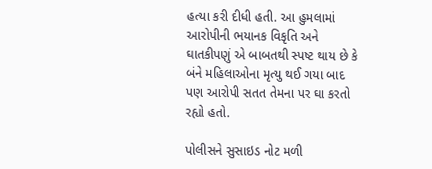હત્યા કરી દીધી હતી. આ હુમલામાં આરોપીની ભયાનક વિકૃતિ અને ઘાતકીપણું એ બાબતથી સ્પષ્ટ થાય છે કે બંને મહિલાઓના મૃત્યુ થઈ ગયા બાદ પણ આરોપી સતત તેમના પર ઘા કરતો રહ્યો હતો.

પોલીસને સુસાઇડ નોટ મળી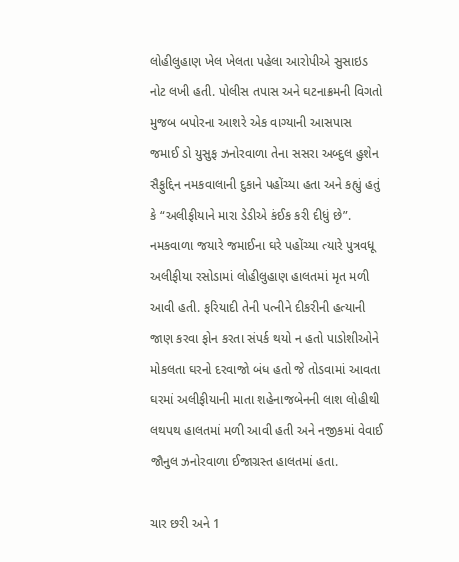લોહીલુહાણ ખેલ ખેલતા પહેલા આરોપીએ સુસાઇડ નોટ લખી હતી. પોલીસ તપાસ અને ઘટનાક્રમની વિગતો મુજબ બપોરના આશરે એક વાગ્યાની આસપાસ જમાઈ ડો યુસુફ ઝનોરવાળા તેના સસરા અબ્દુલ હુશેન સૈફુદ્દિન નમકવાલાની દુકાને પહોંચ્યા હતા અને કહ્યું હતું કે “અલીફીયાને મારા ડેડીએ કંઈક કરી દીધું છે”. નમકવાળા જયારે જમાઈના ઘરે પહોંચ્યા ત્યારે પુત્રવધૂ અલીફીયા રસોડામાં લોહીલુહાણ હાલતમાં મૃત મળી આવી હતી. ફરિયાદી તેની પત્નીને દીકરીની હત્યાની જાણ કરવા ફોન કરતા સંપર્ક થયો ન હતો પાડોશીઓને મોકલતા ઘરનો દરવાજો બંધ હતો જે તોડવામાં આવતા ઘરમાં અલીફીયાની માતા શહેનાજબેનની લાશ લોહીથી લથપથ હાલતમાં મળી આવી હતી અને નજીકમાં વેવાઈ જૌનુલ ઝનોરવાળા ઈજાગ્રસ્ત હાલતમાં હતા.

ચાર છરી અને 1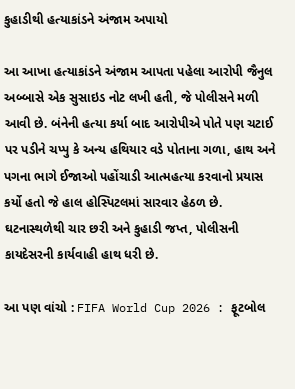કુહાડીથી હત્યાકાંડને અંજામ અપાયો

આ આખા હત્યાકાંડને અંજામ આપતા પહેલા આરોપી જૈનુલ અબ્બાસે એક સુસાઇડ નોટ લખી હતી, જે પોલીસને મળી આવી છે. બંનેની હત્યા કર્યા બાદ આરોપીએ પોતે પણ ચટાઈ પર પડીને ચપ્પુ કે અન્ય હથિયાર વડે પોતાના ગળા, હાથ અને પગના ભાગે ઈજાઓ પહોંચાડી આત્મહત્યા કરવાનો પ્રયાસ કર્યો હતો જે હાલ હોસ્પિટલમાં સારવાર હેઠળ છે. ઘટનાસ્થળેથી ચાર છરી અને કુહાડી જપ્ત, પોલીસની કાયદેસરની કાર્યવાહી હાથ ધરી છે.

આ પણ વાંચો : FIFA World Cup 2026 : ફૂટબોલ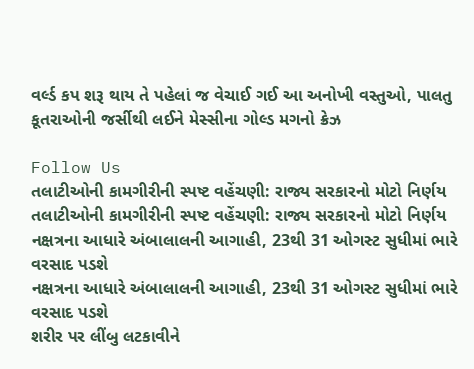વર્લ્ડ કપ શરૂ થાય તે પહેલાં જ વેચાઈ ગઈ આ અનોખી વસ્તુઓ, પાલતુ કૂતરાઓની જર્સીથી લઈને મેસ્સીના ગોલ્ડ મગનો ક્રેઝ

Follow Us
તલાટીઓની કામગીરીની સ્પષ્ટ વહેંચણી: રાજ્ય સરકારનો મોટો નિર્ણય
તલાટીઓની કામગીરીની સ્પષ્ટ વહેંચણી: રાજ્ય સરકારનો મોટો નિર્ણય
નક્ષત્રના આધારે અંબાલાલની આગાહી, 23થી 31 ઓગસ્ટ સુધીમાં ભારે વરસાદ પડશે
નક્ષત્રના આધારે અંબાલાલની આગાહી, 23થી 31 ઓગસ્ટ સુધીમાં ભારે વરસાદ પડશે
શરીર પર લીંબુ લટકાવીને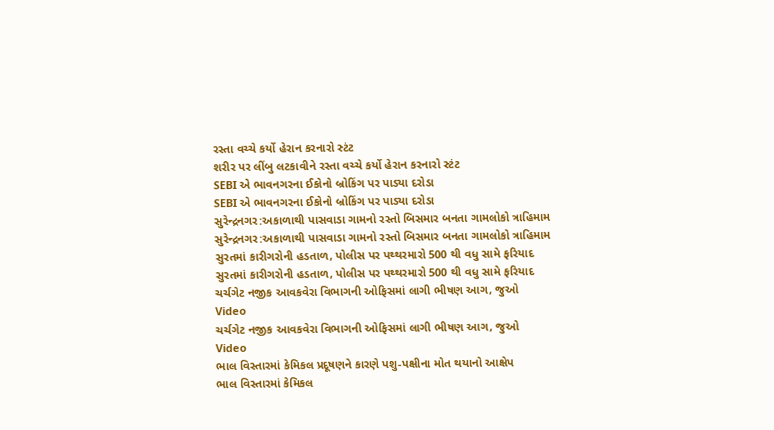રસ્તા વચ્ચે કર્યો હેરાન કરનારો સ્ટંટ
શરીર પર લીંબુ લટકાવીને રસ્તા વચ્ચે કર્યો હેરાન કરનારો સ્ટંટ
SEBI એ ભાવનગરના ઈકોનો બ્રોકિંગ પર પાડ્યા દરોડા
SEBI એ ભાવનગરના ઈકોનો બ્રોકિંગ પર પાડ્યા દરોડા
સુરેન્દ્રનગર:અકાળાથી પાસવાડા ગામનો રસ્તો બિસમાર બનતા ગામલોકો ત્રાહિમામ
સુરેન્દ્રનગર:અકાળાથી પાસવાડા ગામનો રસ્તો બિસમાર બનતા ગામલોકો ત્રાહિમામ
સુરતમાં કારીગરોની હડતાળ, પોલીસ પર પથ્થરમારો 500 થી વધુ સામે ફરિયાદ
સુરતમાં કારીગરોની હડતાળ, પોલીસ પર પથ્થરમારો 500 થી વધુ સામે ફરિયાદ
ચર્ચગેટ નજીક આવકવેરા વિભાગની ઓફિસમાં લાગી ભીષણ આગ, જુઓ Video
ચર્ચગેટ નજીક આવકવેરા વિભાગની ઓફિસમાં લાગી ભીષણ આગ, જુઓ Video
ભાલ વિસ્તારમાં કેમિકલ પ્રદૂષણને કારણે પશુ-પક્ષીના મોત થયાનો આક્ષેપ
ભાલ વિસ્તારમાં કેમિકલ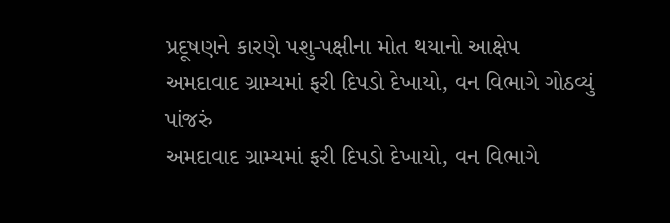પ્રદૂષણને કારણે પશુ-પક્ષીના મોત થયાનો આક્ષેપ
અમદાવાદ ગ્રામ્યમાં ફરી દિપડો દેખાયો, વન વિભાગે ગોઠવ્યું પાંજરું
અમદાવાદ ગ્રામ્યમાં ફરી દિપડો દેખાયો, વન વિભાગે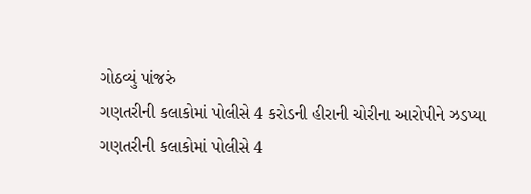ગોઠવ્યું પાંજરું
ગણતરીની કલાકોમાં પોલીસે 4 કરોડની હીરાની ચોરીના આરોપીને ઝડપ્યા
ગણતરીની કલાકોમાં પોલીસે 4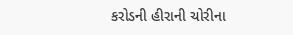કરોડની હીરાની ચોરીના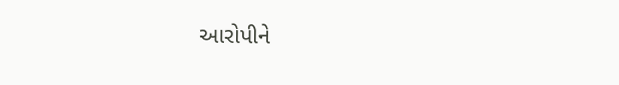આરોપીને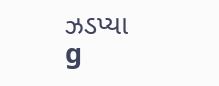ઝડપ્યા
g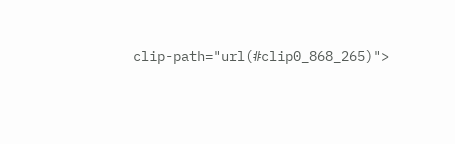clip-path="url(#clip0_868_265)">